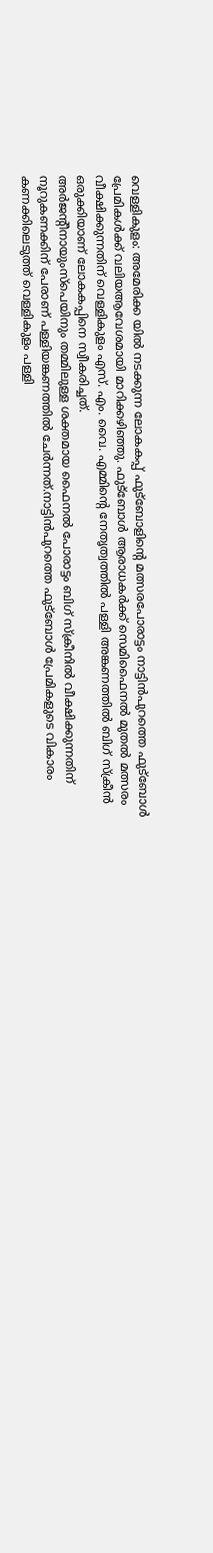വെള്ളികുളം: അമേരിക്ക യിൽ നടക്കുന്ന ലോകകപ്പ് ഫുട്ബോളിന്റെ മത്സരപോരാട്ടം നാട്ടിൻപുറത്തെ ഫുട്ബോൾ പ്രേമികൾക്ക് വലിയആവേശമായി മാറിക്കഴിഞ്ഞു. ഫുട്ബോൾ ആരാധകർക്ക് സെമിഫൈനൽ മുതൽ മത്സരം വീക്ഷിക്കുന്നതിന് വെള്ളികുളം എസ്. എം. വൈ. എമ്മിന്റെ നേതൃത്വത്തിൽ പള്ളി അങ്കണത്തിൽ ബിഗ് സ്ക്രീൻ ഒരുക്കിയാണ് ലോകകപ്പിനെ സ്വീകരിച്ചത്.
അർജൻ്റീനായുംസ്പെയിനും തമ്മിലുള്ള ശക്തമായ ഫൈനൽ പോരാട്ടം ബിഗ് സ്ക്രീനിൽ വീക്ഷിക്കുന്നതിന് നൂറുകണക്കിന് പേരാണ് പള്ളിയങ്കണത്തിൽ ചേർന്നത്.നാട്ടിൻപുറത്തെ ഫുട്ബോൾ പ്രേമികളുടെ വികാരം കണക്കിലെടുത്ത് വെള്ളികുളം പള്ളി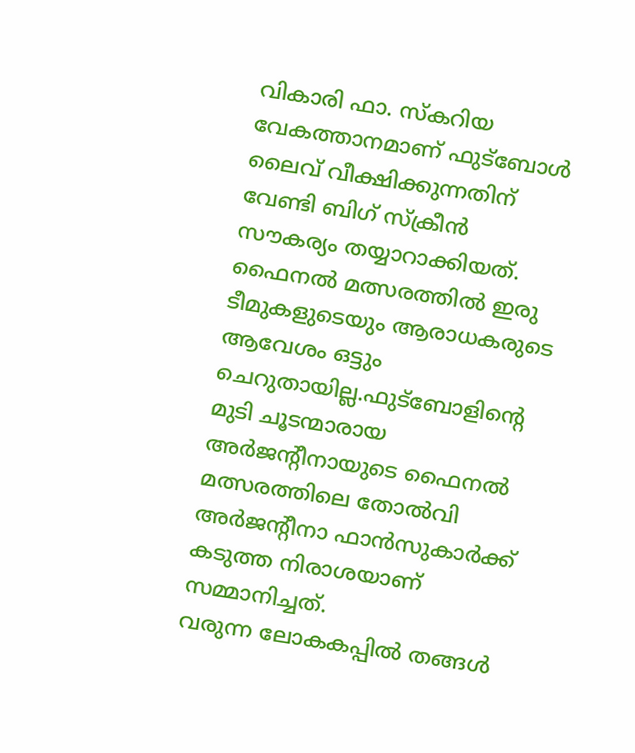വികാരി ഫാ. സ്കറിയ വേകത്താനമാണ് ഫുട്ബോൾ ലൈവ് വീക്ഷിക്കുന്നതിന് വേണ്ടി ബിഗ് സ്ക്രീൻ സൗകര്യം തയ്യാറാക്കിയത്.
ഫൈനൽ മത്സരത്തിൽ ഇരു ടീമുകളുടെയും ആരാധകരുടെ ആവേശം ഒട്ടും ചെറുതായില്ല.ഫുട്ബോളിന്റെ മുടി ചൂടന്മാരായ അർജൻ്റീനായുടെ ഫൈനൽ മത്സരത്തിലെ തോൽവി അർജൻ്റീനാ ഫാൻസുകാർക്ക് കടുത്ത നിരാശയാണ് സമ്മാനിച്ചത്.
വരുന്ന ലോകകപ്പിൽ തങ്ങൾ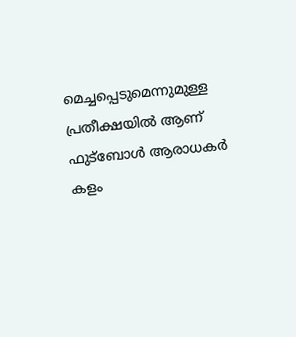മെച്ചപ്പെടുമെന്നുമുള്ള പ്രതീക്ഷയിൽ ആണ് ഫുട്ബോൾ ആരാധകർ കളം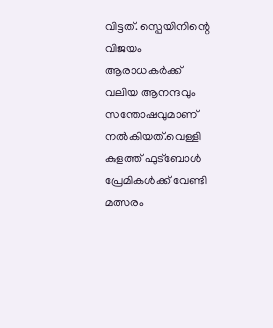വിട്ടത്. സ്പെയിനിന്റെ വിജയം ആരാധകർക്ക് വലിയ ആനന്ദവും സന്തോഷവുമാണ് നൽകിയത്.വെള്ളി കുളത്ത് ഫുട്ബോൾ പ്രേമികൾക്ക് വേണ്ടി മത്സരം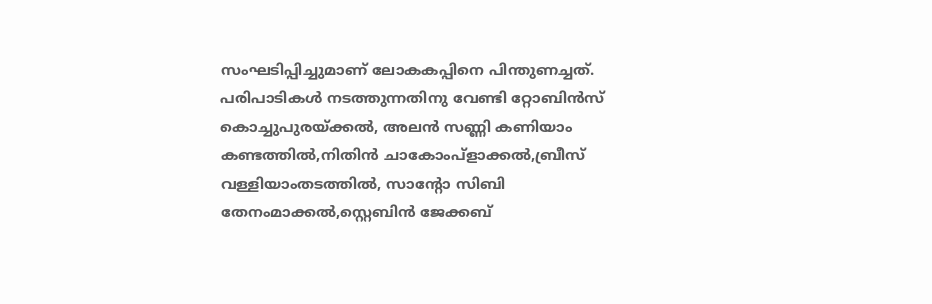സംഘടിപ്പിച്ചുമാണ് ലോകകപ്പിനെ പിന്തുണച്ചത്.
പരിപാടികൾ നടത്തുന്നതിനു വേണ്ടി റ്റോബിൻസ് കൊച്ചുപുരയ്ക്കൽ, അലൻ സണ്ണി കണിയാം കണ്ടത്തിൽ,നിതിൻ ചാകോംപ്ളാക്കൽ,ബ്രീസ് വള്ളിയാംതടത്തിൽ, സാൻ്റോ സിബി തേനംമാക്കൽ,സ്റ്റെബിൻ ജേക്കബ്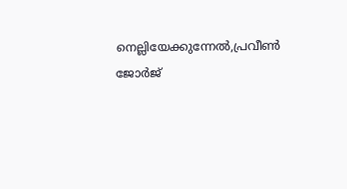നെല്ലിയേക്കുന്നേൽ,പ്രവീൺ ജോർജ്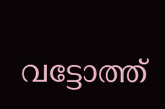വട്ടോത്ത്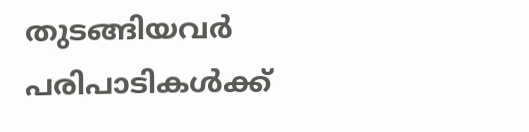തുടങ്ങിയവർ പരിപാടികൾക്ക്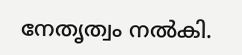നേതൃത്വം നൽകി.